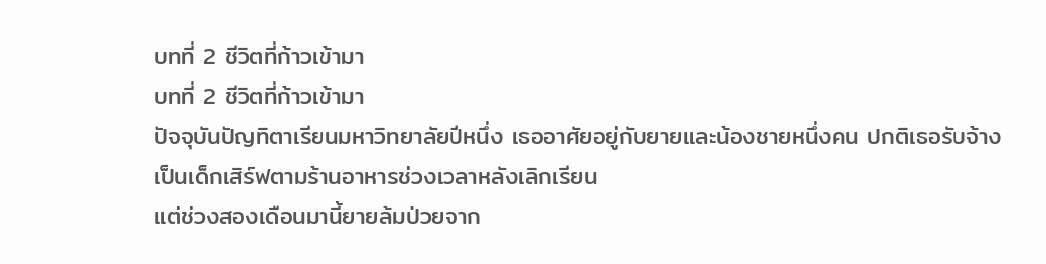บทที่ 2 ชีวิตที่ก้าวเข้ามา
บทที่ 2 ชีวิตที่ก้าวเข้ามา
ปัจจุบันปัญทิตาเรียนมหาวิทยาลัยปีหนึ่ง เธออาศัยอยู่กับยายและน้องชายหนึ่งคน ปกติเธอรับจ้างเป็นเด็กเสิร์ฟตามร้านอาหารช่วงเวลาหลังเลิกเรียน
แต่ช่วงสองเดือนมานี้ยายล้มป่วยจาก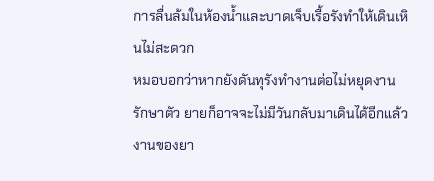การลื่นล้มในห้องน้ำและบาดเจ็บเรื้อรังทำให้เดินเหินไม่สะดวก
หมอบอกว่าหากยังดันทุรังทำงานต่อไม่หยุดงานรักษาตัว ยายก็อาจจะไม่มีวันกลับมาเดินได้อีกแล้ว
งานของยา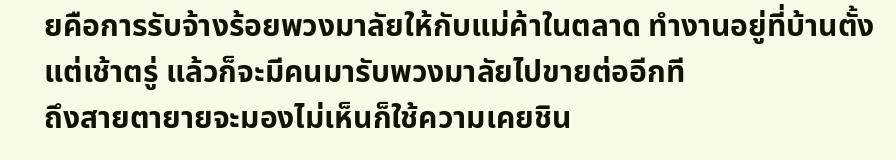ยคือการรับจ้างร้อยพวงมาลัยให้กับแม่ค้าในตลาด ทำงานอยู่ที่บ้านตั้งแต่เช้าตรู่ แล้วก็จะมีคนมารับพวงมาลัยไปขายต่ออีกที
ถึงสายตายายจะมองไม่เห็นก็ใช้ความเคยชิน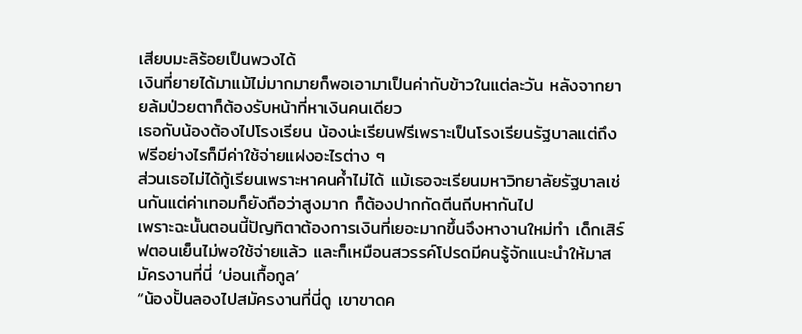เสียบมะลิร้อยเป็นพวงได้
เงินที่ยายได้มาแม้ไม่มากมายก็พอเอามาเป็นค่ากับข้าวในแต่ละวัน หลังจากยายล้มป่วยตาก็ต้องรับหน้าที่หาเงินคนเดียว
เธอกับน้องต้องไปโรงเรียน น้องน่ะเรียนฟรีเพราะเป็นโรงเรียนรัฐบาลแต่ถึงฟรีอย่างไรก็มีค่าใช้จ่ายแฝงอะไรต่าง ๆ
ส่วนเธอไม่ได้กู้เรียนเพราะหาคนค้ำไม่ได้ แม้เธอจะเรียนมหาวิทยาลัยรัฐบาลเช่นกันแต่ค่าเทอมก็ยังถือว่าสูงมาก ก็ต้องปากกัดตีนถีบหากันไป
เพราะฉะนั้นตอนนี้ปัญทิตาต้องการเงินที่เยอะมากขึ้นจึงหางานใหม่ทำ เด็กเสิร์ฟตอนเย็นไม่พอใช้จ่ายแล้ว และก็เหมือนสวรรค์โปรดมีคนรู้จักแนะนำให้มาสมัครงานที่นี่ ‘บ่อนเกื้อกูล’
“น้องปั้นลองไปสมัครงานที่นี่ดู เขาขาดค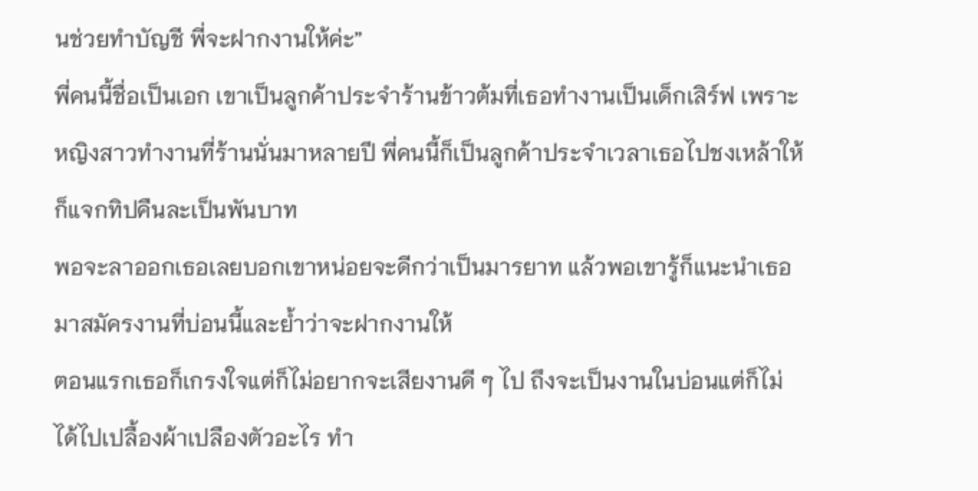นช่วยทำบัญชี พี่จะฝากงานให้ค่ะ”
พี่คนนี้ชื่อเป็นเอก เขาเป็นลูกค้าประจำร้านข้าวต้มที่เธอทำงานเป็นเด็กเสิร์ฟ เพราะหญิงสาวทำงานที่ร้านนั่นมาหลายปี พี่คนนี้ก็เป็นลูกค้าประจำเวลาเธอไปชงเหล้าให้ก็แจกทิปคืนละเป็นพันบาท
พอจะลาออกเธอเลยบอกเขาหน่อยจะดีกว่าเป็นมารยาท แล้วพอเขารู้ก็แนะนำเธอมาสมัครงานที่บ่อนนี้และย้ำว่าจะฝากงานให้
ตอนแรกเธอก็เกรงใจแต่ก็ไม่อยากจะเสียงานดี ๆ ไป ถึงจะเป็นงานในบ่อนแต่ก็ไม่ได้ไปเปลื้องผ้าเปลืองตัวอะไร ทำ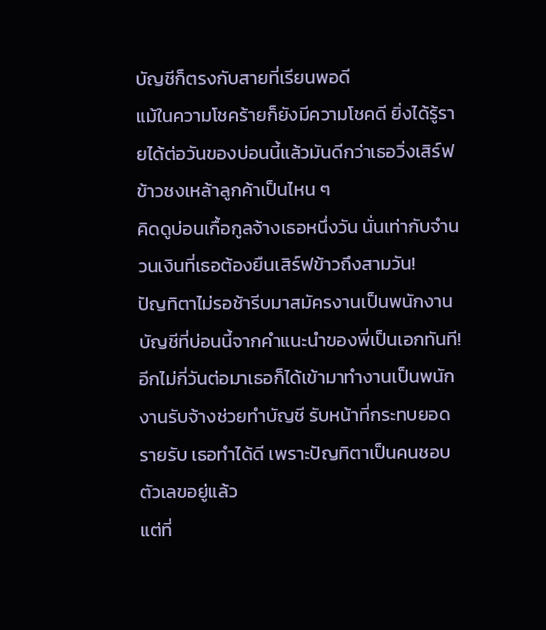บัญชีก็ตรงกับสายที่เรียนพอดี
แม้ในความโชคร้ายก็ยังมีความโชคดี ยิ่งได้รู้รายได้ต่อวันของบ่อนนี้แล้วมันดีกว่าเธอวิ่งเสิร์ฟข้าวชงเหล้าลูกค้าเป็นไหน ๆ
คิดดูบ่อนเกื้อกูลจ้างเธอหนึ่งวัน นั่นเท่ากับจำนวนเงินที่เธอต้องยืนเสิร์ฟข้าวถึงสามวัน!
ปัญทิตาไม่รอช้ารีบมาสมัครงานเป็นพนักงานบัญชีที่บ่อนนี้จากคำแนะนำของพี่เป็นเอกทันที!
อีกไม่กี่วันต่อมาเธอก็ได้เข้ามาทำงานเป็นพนักงานรับจ้างช่วยทำบัญชี รับหน้าที่กระทบยอดรายรับ เธอทำได้ดี เพราะปัญทิตาเป็นคนชอบตัวเลขอยู่แล้ว
แต่ที่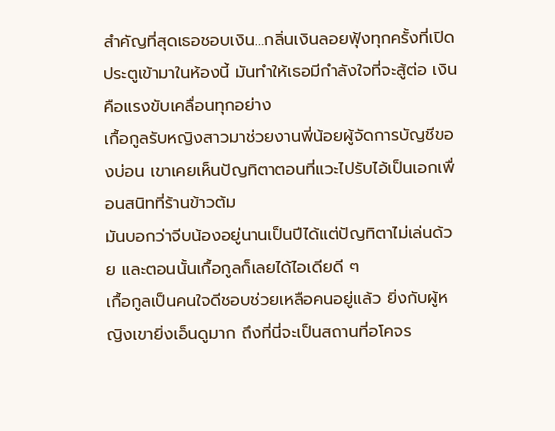สำคัญที่สุดเธอชอบเงิน…กลิ่นเงินลอยฟุ้งทุกครั้งที่เปิดประตูเข้ามาในห้องนี้ มันทำให้เธอมีกำลังใจที่จะสู้ต่อ เงินคือแรงขับเคลื่อนทุกอย่าง
เกื้อกูลรับหญิงสาวมาช่วยงานพี่น้อยผู้จัดการบัญชีของบ่อน เขาเคยเห็นปัญทิตาตอนที่แวะไปรับไอ้เป็นเอกเพื่อนสนิทที่ร้านข้าวต้ม
มันบอกว่าจีบน้องอยู่นานเป็นปีได้แต่ปัญทิตาไม่เล่นด้วย และตอนนั้นเกื้อกูลก็เลยได้ไอเดียดี ๆ
เกื้อกูลเป็นคนใจดีชอบช่วยเหลือคนอยู่แล้ว ยิ่งกับผู้หญิงเขายิ่งเอ็นดูมาก ถึงที่นี่จะเป็นสถานที่อโคจร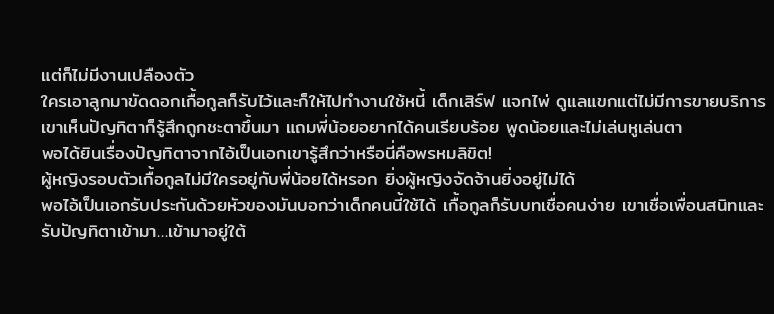แต่ก็ไม่มีงานเปลืองตัว
ใครเอาลูกมาขัดดอกเกื้อกูลก็รับไว้และก็ให้ไปทำงานใช้หนี้ เด็กเสิร์ฟ แจกไพ่ ดูแลแขกแต่ไม่มีการขายบริการ
เขาเห็นปัญทิตาก็รู้สึกถูกชะตาขึ้นมา แถมพี่น้อยอยากได้คนเรียบร้อย พูดน้อยและไม่เล่นหูเล่นตา
พอได้ยินเรื่องปัญทิตาจากไอ้เป็นเอกเขารู้สึกว่าหรือนี่คือพรหมลิขิต!
ผู้หญิงรอบตัวเกื้อกูลไม่มีใครอยู่กับพี่น้อยได้หรอก ยิ่งผู้หญิงจัดจ้านยิ่งอยู่ไม่ได้
พอไอ้เป็นเอกรับประกันด้วยหัวของมันบอกว่าเด็กคนนี้ใช้ได้ เกื้อกูลก็รับบทเชื่อคนง่าย เขาเชื่อเพื่อนสนิทและรับปัญทิตาเข้ามา…เข้ามาอยู่ใต้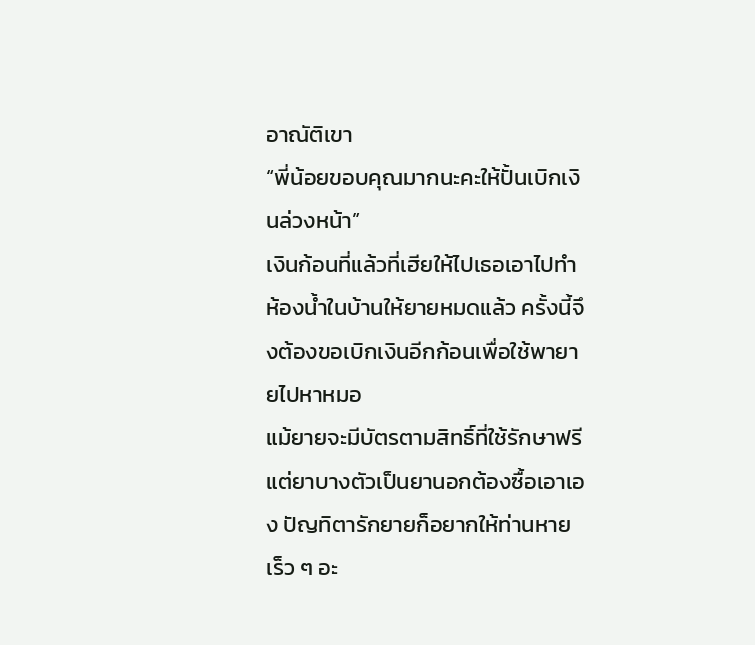อาณัติเขา
“พี่น้อยขอบคุณมากนะคะให้ปั้นเบิกเงินล่วงหน้า”
เงินก้อนที่แล้วที่เฮียให้ไปเธอเอาไปทำห้องน้ำในบ้านให้ยายหมดแล้ว ครั้งนี้จึงต้องขอเบิกเงินอีกก้อนเพื่อใช้พายายไปหาหมอ
แม้ยายจะมีบัตรตามสิทธิ์ที่ใช้รักษาฟรีแต่ยาบางตัวเป็นยานอกต้องซื้อเอาเอง ปัญทิตารักยายก็อยากให้ท่านหายเร็ว ๆ อะ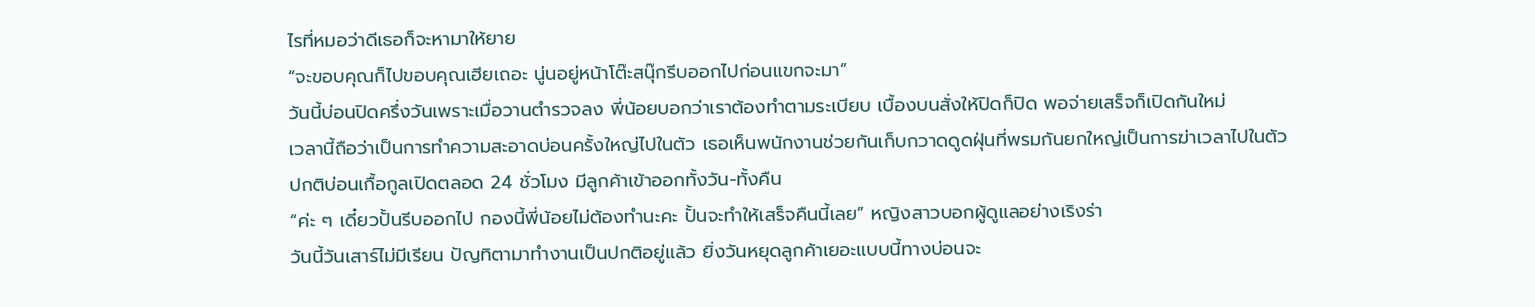ไรที่หมอว่าดีเธอก็จะหามาให้ยาย
“จะขอบคุณก็ไปขอบคุณเฮียเถอะ นู่นอยู่หน้าโต๊ะสนุ๊กรีบออกไปก่อนแขกจะมา”
วันนี้บ่อนปิดครึ่งวันเพราะเมื่อวานตำรวจลง พี่น้อยบอกว่าเราต้องทำตามระเบียบ เบื้องบนสั่งให้ปิดก็ปิด พอจ่ายเสร็จก็เปิดกันใหม่
เวลานี้ถือว่าเป็นการทำความสะอาดบ่อนครั้งใหญ่ไปในตัว เธอเห็นพนักงานช่วยกันเก็บกวาดดูดฝุ่นที่พรมกันยกใหญ่เป็นการฆ่าเวลาไปในตัว
ปกติบ่อนเกื้อกูลเปิดตลอด 24 ชั่วโมง มีลูกค้าเข้าออกทั้งวัน-ทั้งคืน
“ค่ะ ๆ เดี๋ยวปั้นรีบออกไป กองนี้พี่น้อยไม่ต้องทำนะคะ ปั้นจะทำให้เสร็จคืนนี้เลย” หญิงสาวบอกผู้ดูแลอย่างเริงร่า
วันนี้วันเสาร์ไม่มีเรียน ปัญทิตามาทำงานเป็นปกติอยู่แล้ว ยิ่งวันหยุดลูกค้าเยอะแบบนี้ทางบ่อนจะ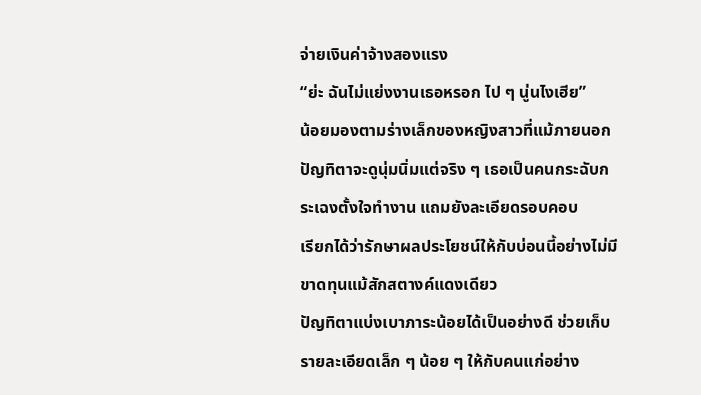จ่ายเงินค่าจ้างสองแรง
“ย่ะ ฉันไม่แย่งงานเธอหรอก ไป ๆ นู่นไงเฮีย”
น้อยมองตามร่างเล็กของหญิงสาวที่แม้ภายนอกปัญทิตาจะดูนุ่มนิ่มแต่จริง ๆ เธอเป็นคนกระฉับกระเฉงตั้งใจทำงาน แถมยังละเอียดรอบคอบ
เรียกได้ว่ารักษาผลประโยชน์ให้กับบ่อนนี้อย่างไม่มีขาดทุนแม้สักสตางค์แดงเดียว
ปัญทิตาแบ่งเบาภาระน้อยได้เป็นอย่างดี ช่วยเก็บรายละเอียดเล็ก ๆ น้อย ๆ ให้กับคนแก่อย่าง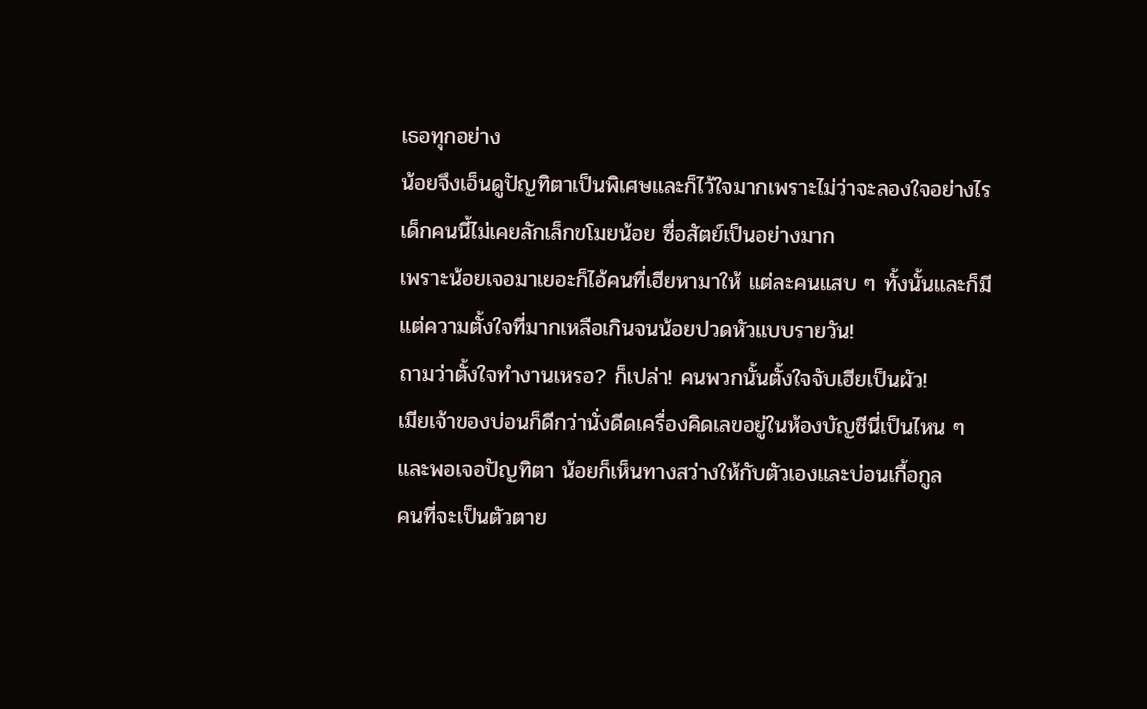เธอทุกอย่าง
น้อยจึงเอ็นดูปัญทิตาเป็นพิเศษและก็ไว้ใจมากเพราะไม่ว่าจะลองใจอย่างไร เด็กคนนี้ไม่เคยลักเล็กขโมยน้อย ซื่อสัตย์เป็นอย่างมาก
เพราะน้อยเจอมาเยอะก็ไอ้คนที่เฮียหามาให้ แต่ละคนแสบ ๆ ทั้งนั้นและก็มีแต่ความตั้งใจที่มากเหลือเกินจนน้อยปวดหัวแบบรายวัน!
ถามว่าตั้งใจทำงานเหรอ? ก็เปล่า! คนพวกนั้นตั้งใจจับเฮียเป็นผัว!
เมียเจ้าของบ่อนก็ดีกว่านั่งดีดเครื่องคิดเลขอยู่ในห้องบัญชีนี่เป็นไหน ๆ
และพอเจอปัญทิตา น้อยก็เห็นทางสว่างให้กับตัวเองและบ่อนเกื้อกูล
คนที่จะเป็นตัวตาย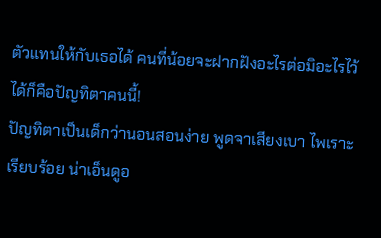ตัวแทนให้กับเธอได้ คนที่น้อยจะฝากฝังอะไรต่อมิอะไรไว้ได้ก็คือปัญทิตาคนนี้!
ปัญทิตาเป็นเด็กว่านอนสอนง่าย พูดจาเสียงเบา ไพเราะเรียบร้อย น่าเอ็นดูอ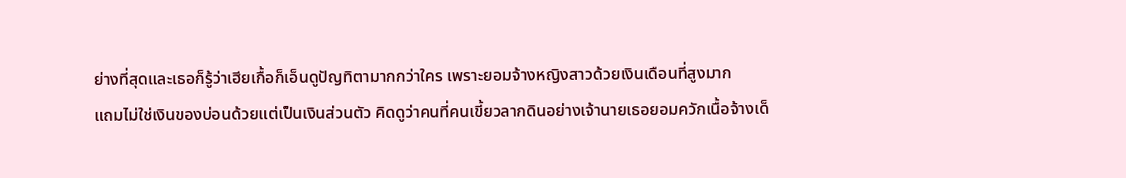ย่างที่สุดและเธอก็รู้ว่าเฮียเกื้อก็เอ็นดูปัญทิตามากกว่าใคร เพราะยอมจ้างหญิงสาวด้วยเงินเดือนที่สูงมาก
แถมไม่ใช่เงินของบ่อนด้วยแต่เป็นเงินส่วนตัว คิดดูว่าคนที่คนเขี้ยวลากดินอย่างเจ้านายเธอยอมควักเนื้อจ้างเด็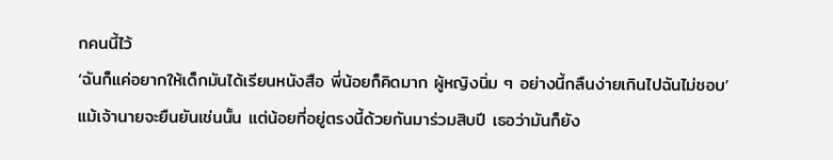กคนนี้ไว้
‘ฉันก็แค่อยากให้เด็กมันได้เรียนหนังสือ พี่น้อยก็คิดมาก ผู้หญิงนิ่ม ๆ อย่างนี้กลืนง่ายเกินไปฉันไม่ชอบ’
แม้เจ้านายจะยืนยันเช่นนั้น แต่น้อยที่อยู่ตรงนี้ด้วยกันมาร่วมสิบปี เธอว่ามันก็ยัง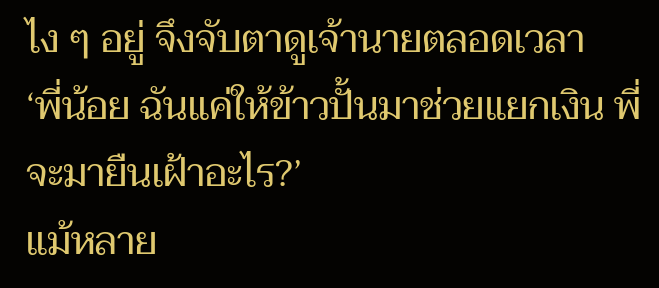ไง ๆ อยู่ จึงจับตาดูเจ้านายตลอดเวลา
‘พี่น้อย ฉันแค่ให้ข้าวปั้นมาช่วยแยกเงิน พี่จะมายืนเฝ้าอะไร?’
แม้หลาย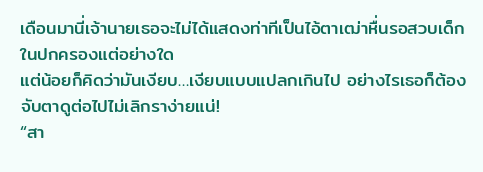เดือนมานี่เจ้านายเธอจะไม่ได้แสดงท่าทีเป็นไอ้ตาเฒ่าหื่นรอสวบเด็กในปกครองแต่อย่างใด
แต่น้อยก็คิดว่ามันเงียบ…เงียบแบบแปลกเกินไป อย่างไรเธอก็ต้องจับตาดูต่อไปไม่เลิกราง่ายแน่!
“สา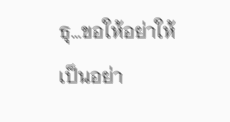ธุ…ขอให้อย่าให้เป็นอย่า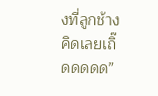งที่ลูกช้างคิดเลยเถิ๊ดดดดด”